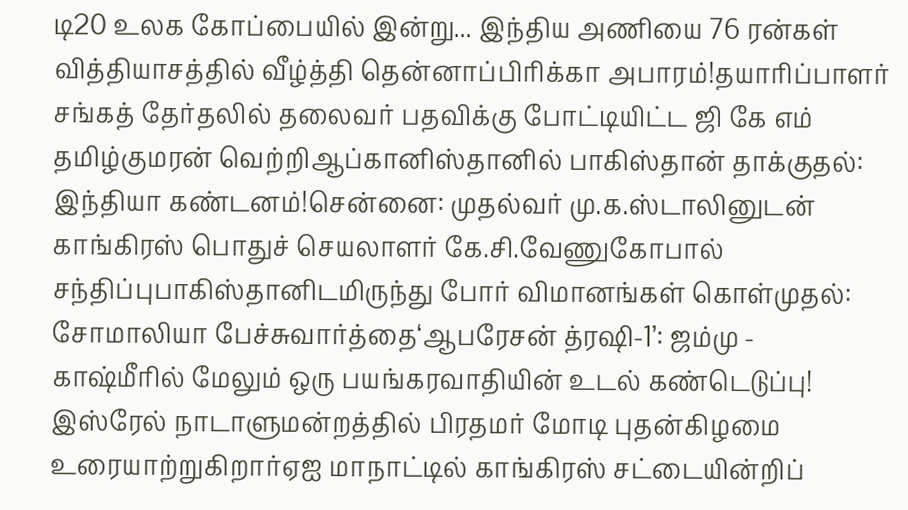டி20 உலக கோப்பையில் இன்று... இந்திய அணியை 76 ரன்கள் வித்தியாசத்தில் வீழ்த்தி தென்னாப்பிரிக்கா அபாரம்!தயாரிப்பாளர் சங்கத் தேர்தலில் தலைவர் பதவிக்கு போட்டியிட்ட ஜி கே எம் தமிழ்குமரன் வெற்றிஆப்கானிஸ்தானில் பாகிஸ்தான் தாக்குதல்: இந்தியா கண்டனம்!சென்னை: முதல்வர் மு.க.ஸ்டாலினுடன் காங்கிரஸ் பொதுச் செயலாளர் கே.சி.வேணுகோபால் சந்திப்புபாகிஸ்தானிடமிருந்து போர் விமானங்கள் கொள்முதல்: சோமாலியா பேச்சுவார்த்தை‘ஆபரேசன் த்ரஷி-1’: ஜம்மு - காஷ்மீரில் மேலும் ஒரு பயங்கரவாதியின் உடல் கண்டெடுப்பு! இஸ்ரேல் நாடாளுமன்றத்தில் பிரதமர் மோடி புதன்கிழமை உரையாற்றுகிறார்ஏஐ மாநாட்டில் காங்கிரஸ் சட்டையின்றிப்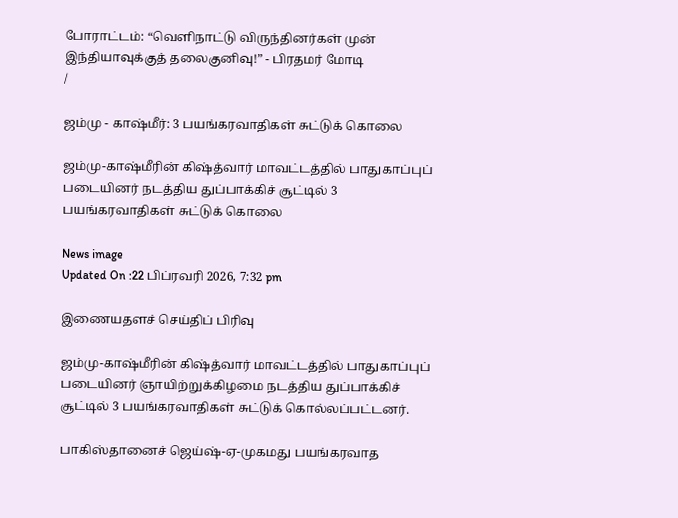போராட்டம்: “வெளிநாட்டு விருந்தினர்கள் முன் இந்தியாவுக்குத் தலைகுனிவு!” - பிரதமர் மோடி
/

ஜம்மு - காஷ்மீர்: 3 பயங்கரவாதிகள் சுட்டுக் கொலை

ஜம்மு-காஷ்மீரின் கிஷ்த்வார் மாவட்டத்தில் பாதுகாப்புப் படையினர் நடத்திய துப்பாக்கிச் சூட்டில் 3 பயங்கரவாதிகள் சுட்டுக் கொலை

News image
Updated On :22 பிப்ரவரி 2026, 7:32 pm

இணையதளச் செய்திப் பிரிவு

ஜம்மு-காஷ்மீரின் கிஷ்த்வார் மாவட்டத்தில் பாதுகாப்புப் படையினர் ஞாயிற்றுக்கிழமை நடத்திய துப்பாக்கிச் சூட்டில் 3 பயங்கரவாதிகள் சுட்டுக் கொல்லப்பட்டனர்.

பாகிஸ்தானைச் ஜெய்ஷ்-ஏ-முகமது பயங்கரவாத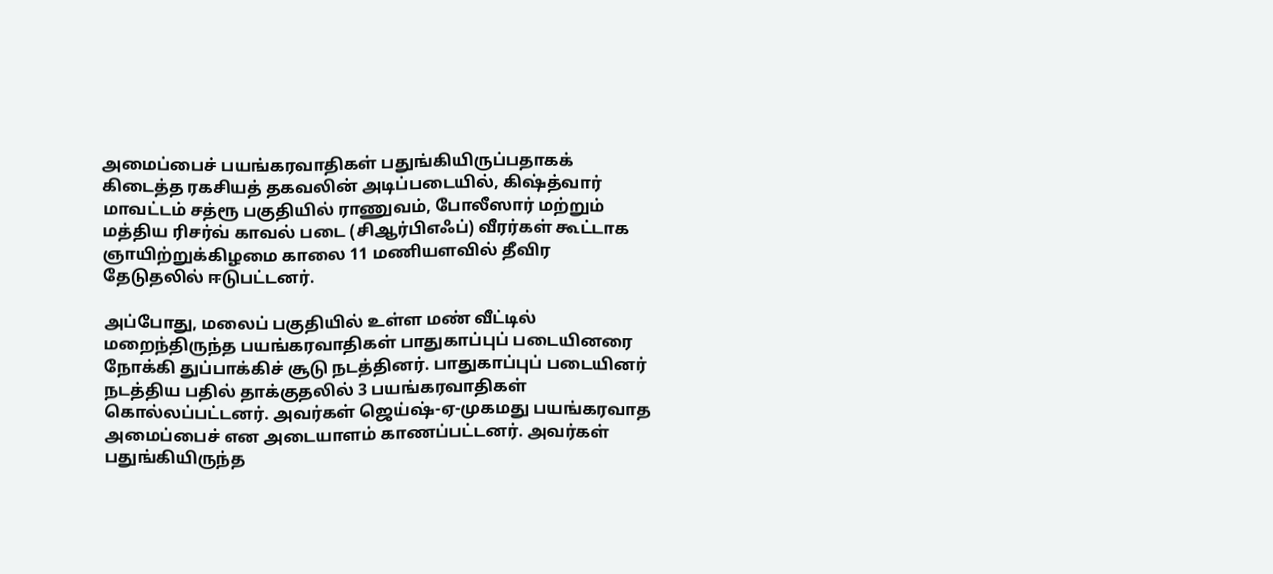அமைப்பைச் பயங்கரவாதிகள் பதுங்கியிருப்பதாகக் கிடைத்த ரகசியத் தகவலின் அடிப்படையில், கிஷ்த்வார் மாவட்டம் சத்ரூ பகுதியில் ராணுவம், போலீஸார் மற்றும் மத்திய ரிசர்வ் காவல் படை (சிஆர்பிஎஃப்) வீரர்கள் கூட்டாக ஞாயிற்றுக்கிழமை காலை 11 மணியளவில் தீவிர தேடுதலில் ஈடுபட்டனர்.

அப்போது, மலைப் பகுதியில் உள்ள மண் வீட்டில் மறைந்திருந்த பயங்கரவாதிகள் பாதுகாப்புப் படையினரை நோக்கி துப்பாக்கிச் சூடு நடத்தினர். பாதுகாப்புப் படையினர் நடத்திய பதில் தாக்குதலில் 3 பயங்கரவாதிகள் கொல்லப்பட்டனர். அவர்கள் ஜெய்ஷ்-ஏ-முகமது பயங்கரவாத அமைப்பைச் என அடையாளம் காணப்பட்டனர். அவர்கள் பதுங்கியிருந்த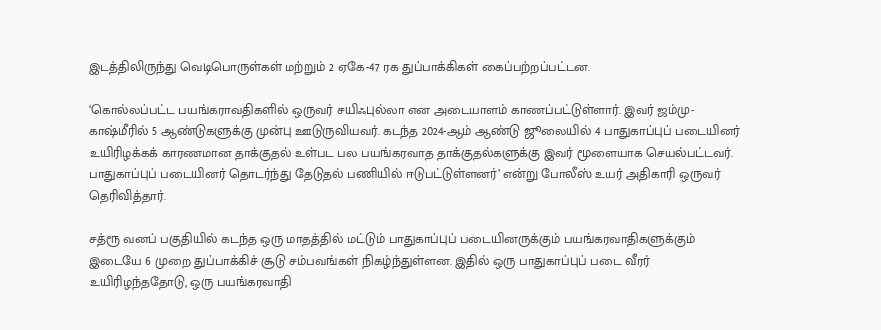இடத்திலிருந்து வெடிபொருள்கள் மற்றும் 2 ஏகே-47 ரக துப்பாக்கிகள் கைப்பற்றப்பட்டன.

‘கொல்லப்பட்ட பயங்கராவதிகளில் ஒருவர் சயிஃபுல்லா என அடையாளம் காணப்பட்டுள்ளார். இவர் ஜம்மு-காஷ்மீரில் 5 ஆண்டுகளுக்கு முன்பு ஊடுருவியவர். கடந்த 2024-ஆம் ஆண்டு ஜூலையில் 4 பாதுகாப்புப் படையினர் உயிரிழக்கக் காரணமான தாக்குதல் உள்பட பல பயங்கரவாத தாக்குதல்களுக்கு இவர் மூளையாக செயல்பட்டவர். பாதுகாப்புப் படையினர் தொடர்ந்து தேடுதல் பணியில் ஈடுபட்டுள்ளனர்’ என்று போலீஸ் உயர் அதிகாரி ஒருவர் தெரிவித்தார்.

சத்ரூ வனப் பகுதியில் கடந்த ஒரு மாதத்தில் மட்டும் பாதுகாப்புப் படையினருக்கும் பயங்கரவாதிகளுக்கும் இடையே 6 முறை துப்பாக்கிச் சூடு சம்பவங்கள் நிகழ்ந்துள்ளன. இதில் ஒரு பாதுகாப்புப் படை வீரர் உயிரிழந்ததோடு, ஒரு பயங்கரவாதி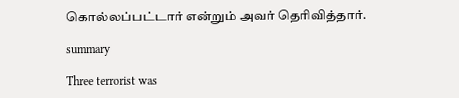கொல்லப்பட்டார் என்றும் அவர் தெரிவித்தார்.

summary

Three terrorist was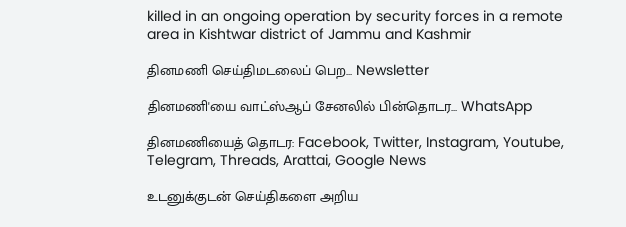killed in an ongoing operation by security forces in a remote area in Kishtwar district of Jammu and Kashmir

தினமணி செய்திமடலைப் பெற... Newsletter

தினமணி'யை வாட்ஸ்ஆப் சேனலில் பின்தொடர... WhatsApp

தினமணியைத் தொடர: Facebook, Twitter, Instagram, Youtube, Telegram, Threads, Arattai, Google News

உடனுக்குடன் செய்திகளை அறிய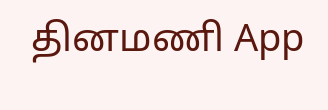தினமணி App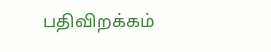பதிவிறக்கம்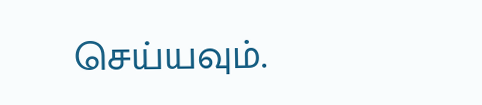செய்யவும்.